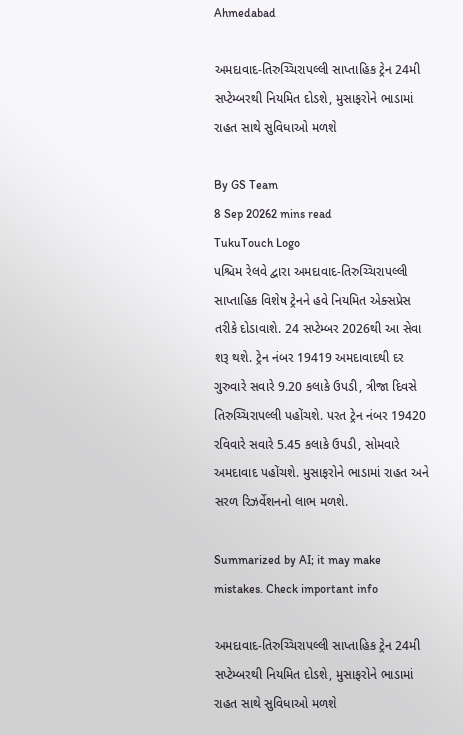Ahmedabad

અમદાવાદ-તિરુચ્ચિરાપલ્લી સાપ્તાહિક ટ્રેન 24મી સપ્ટેમ્બરથી નિયમિત દોડશે, મુસાફરોને ભાડામાં રાહત સાથે સુવિધાઓ મળશે

By GS Team
8 Sep 20262 mins read
TukuTouch Logo
પશ્ચિમ રેલવે દ્વારા અમદાવાદ-તિરુચ્ચિરાપલ્લી સાપ્તાહિક વિશેષ ટ્રેનને હવે નિયમિત એક્સપ્રેસ તરીકે દોડાવાશે. 24 સપ્ટેમ્બર 2026થી આ સેવા શરૂ થશે. ટ્રેન નંબર 19419 અમદાવાદથી દર ગુરુવારે સવારે 9.20 કલાકે ઉપડી, ત્રીજા દિવસે તિરુચ્ચિરાપલ્લી પહોંચશે. પરત ટ્રેન નંબર 19420 રવિવારે સવારે 5.45 કલાકે ઉપડી, સોમવારે અમદાવાદ પહોંચશે. મુસાફરોને ભાડામાં રાહત અને સરળ રિઝર્વેશનનો લાભ મળશે.

Summarized by AI; it may make mistakes. Check important info

અમદાવાદ-તિરુચ્ચિરાપલ્લી સાપ્તાહિક ટ્રેન 24મી સપ્ટેમ્બરથી નિયમિત દોડશે, મુસાફરોને ભાડામાં રાહત સાથે સુવિધાઓ મળશે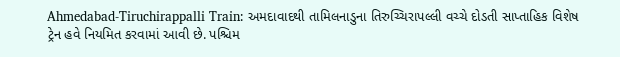Ahmedabad-Tiruchirappalli Train: અમદાવાદથી તામિલનાડુના તિરુચ્ચિરાપલ્લી વચ્ચે દોડતી સાપ્તાહિક વિશેષ ટ્રેન હવે નિયમિત કરવામાં આવી છે. પશ્ચિમ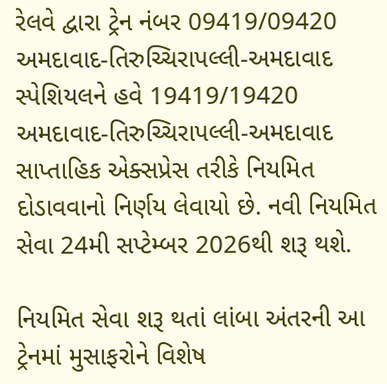રેલવે દ્વારા ટ્રેન નંબર 09419/09420 અમદાવાદ-તિરુચ્ચિરાપલ્લી-અમદાવાદ સ્પેશિયલને હવે 19419/19420 અમદાવાદ-તિરુચ્ચિરાપલ્લી-અમદાવાદ સાપ્તાહિક એક્સપ્રેસ તરીકે નિયમિત દોડાવવાનો નિર્ણય લેવાયો છે. નવી નિયમિત સેવા 24મી સપ્ટેમ્બર 2026થી શરૂ થશે.

નિયમિત સેવા શરૂ થતાં લાંબા અંતરની આ ટ્રેનમાં મુસાફરોને વિશેષ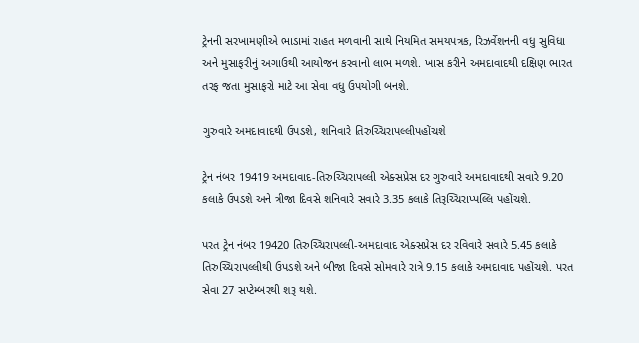ટ્રેનની સરખામણીએ ભાડામાં રાહત મળવાની સાથે નિયમિત સમયપત્રક, રિઝર્વેશનની વધુ સુવિધા અને મુસાફરીનું અગાઉથી આયોજન કરવાનો લાભ મળશે. ખાસ કરીને અમદાવાદથી દક્ષિણ ભારત તરફ જતા મુસાફરો માટે આ સેવા વધુ ઉપયોગી બનશે.

ગુરુવારે અમદાવાદથી ઉપડશે, શનિવારે તિરુચ્ચિરાપલ્લીપહોંચશે

ટ્રેન નંબર 19419 અમદાવાદ-તિરુચ્ચિરાપલ્લી એક્સપ્રેસ દર ગુરુવારે અમદાવાદથી સવારે 9.20 કલાકે ઉપડશે અને ત્રીજા દિવસે શનિવારે સવારે 3.35 કલાકે તિરૂચ્ચિરાપ્પલ્લિ પહોંચશે.

પરત ટ્રેન નંબર 19420 તિરુચ્ચિરાપલ્લી-અમદાવાદ એક્સપ્રેસ દર રવિવારે સવારે 5.45 કલાકે તિરુચ્ચિરાપલ્લીથી ઉપડશે અને બીજા દિવસે સોમવારે રાત્રે 9.15 કલાકે અમદાવાદ પહોંચશે. પરત સેવા 27 સપ્ટેમ્બરથી શરૂ થશે.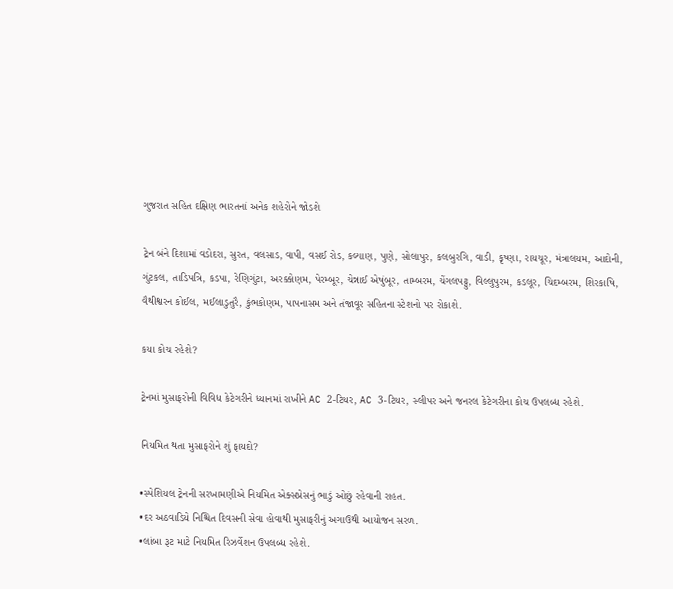ગુજરાત સહિત દક્ષિણ ભારતનાં અનેક શહેરોને જોડશે

ટ્રેન બંને દિશામાં વડોદરા, સુરત, વલસાડ, વાપી, વસઈ રોડ, કલ્યાણ, પુણે, સોલાપુર, કલબુરગિ, વાડી, કૃષ્ણા, રાયચૂર, મંત્રાલયમ, આદોની, ગુંટકલ, તાડિપત્રિ, કડપા, રેણિગુંટા, અરક્કોણમ, પેરમ્બૂર, ચેન્નાઈ એષુંબૂર, તામ્બરમ, ચેંગલપટ્ટુ, વિલ્લુપુરમ, કડલૂર, ચિદમ્બરમ, શિરકાષિ, વૈથીશ્વરન કોઈલ, મઈલાડુતુરૈ, કુંભકોણમ, પાપનાસમ અને તંજાવૂર સહિતના સ્ટેશનો પર રોકાશે.

કયા કોચ રહેશે?

ટ્રેનમાં મુસાફરોની વિવિધ કેટેગરીને ધ્યાનમાં રાખીને AC 2-ટિયર, AC 3-ટિયર, સ્લીપર અને જનરલ કેટેગરીના કોચ ઉપલબ્ધ રહેશે.

નિયમિત થતા મુસાફરોને શું ફાયદો?

•સ્પેશિયલ ટ્રેનની સરખામણીએ નિયમિત એક્સપ્રેસનું ભાડું ઓછું રહેવાની રાહત.
•દર અઠવાડિયે નિશ્ચિત દિવસની સેવા હોવાથી મુસાફરીનું અગાઉથી આયોજન સરળ.
•લાંબા રૂટ માટે નિયમિત રિઝર્વેશન ઉપલબ્ધ રહેશે.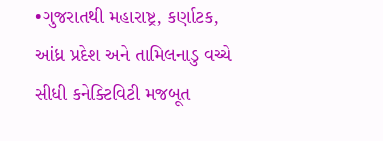•ગુજરાતથી મહારાષ્ટ્ર, કર્ણાટક, આંધ્ર પ્રદેશ અને તામિલનાડુ વચ્ચે સીધી કનેક્ટિવિટી મજબૂત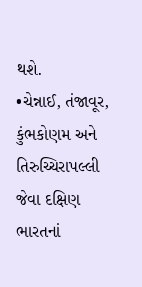થશે.
•ચેન્નાઈ, તંજાવૂર, કુંભકોણમ અને તિરુચ્ચિરાપલ્લી જેવા દક્ષિણ ભારતનાં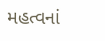મહત્વનાં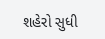શહેરો સુધી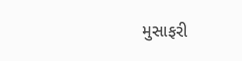મુસાફરી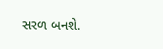સરળ બનશે.